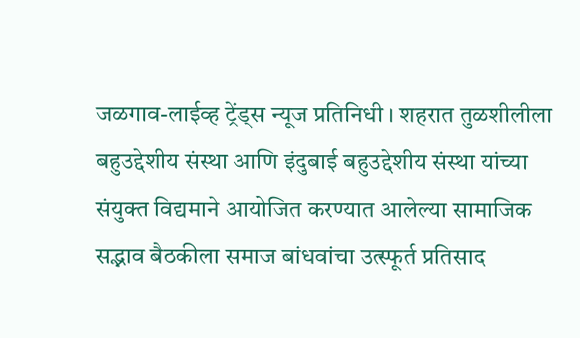जळगाव-लाईव्ह ट्रेंड्स न्यूज प्रतिनिधी । शहरात तुळशीलीला बहुउद्देशीय संस्था आणि इंदुबाई बहुउद्देशीय संस्था यांच्या संयुक्त विद्यमाने आयोजित करण्यात आलेल्या सामाजिक सद्भाव बैठकीला समाज बांधवांचा उत्स्फूर्त प्रतिसाद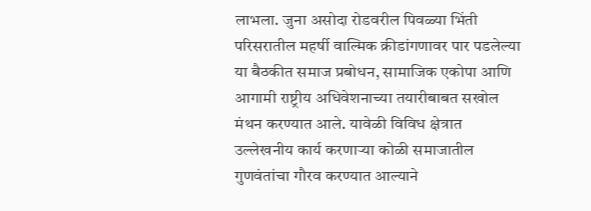लाभला. जुना असोदा रोडवरील पिवळ्या भिंती परिसरातील महर्षी वाल्मिक क्रीडांगणावर पार पडलेल्या या बैठकीत समाज प्रबोधन, सामाजिक एकोपा आणि आगामी राष्ट्रीय अधिवेशनाच्या तयारीबाबत सखोल मंथन करण्यात आले. यावेळी विविध क्षेत्रात उल्लेखनीय कार्य करणाऱ्या कोळी समाजातील गुणवंतांचा गौरव करण्यात आल्याने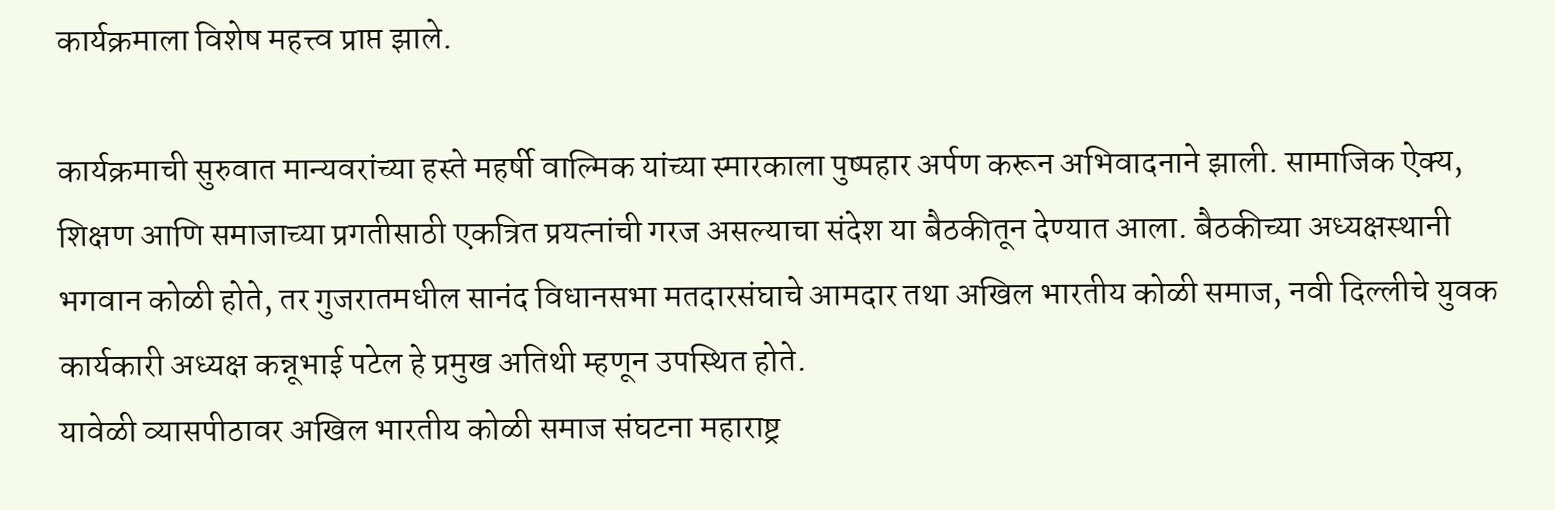कार्यक्रमाला विशेष महत्त्व प्राप्त झाले.

कार्यक्रमाची सुरुवात मान्यवरांच्या हस्ते महर्षी वाल्मिक यांच्या स्मारकाला पुष्पहार अर्पण करून अभिवादनाने झाली. सामाजिक ऐक्य, शिक्षण आणि समाजाच्या प्रगतीसाठी एकत्रित प्रयत्नांची गरज असल्याचा संदेश या बैठकीतून देण्यात आला. बैठकीच्या अध्यक्षस्थानी भगवान कोळी होते, तर गुजरातमधील सानंद विधानसभा मतदारसंघाचे आमदार तथा अखिल भारतीय कोळी समाज, नवी दिल्लीचे युवक कार्यकारी अध्यक्ष कन्नूभाई पटेल हे प्रमुख अतिथी म्हणून उपस्थित होते.
यावेळी व्यासपीठावर अखिल भारतीय कोळी समाज संघटना महाराष्ट्र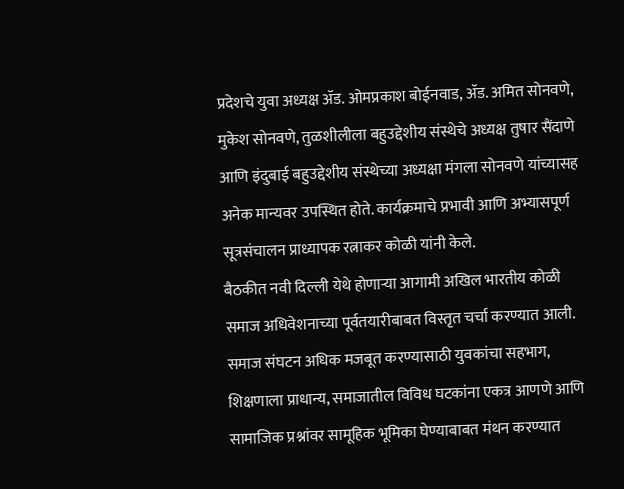प्रदेशचे युवा अध्यक्ष ॲड. ओमप्रकाश बोईनवाड, ॲड. अमित सोनवणे, मुकेश सोनवणे, तुळशीलीला बहुउद्देशीय संस्थेचे अध्यक्ष तुषार सैंदाणे आणि इंदुबाई बहुउद्देशीय संस्थेच्या अध्यक्षा मंगला सोनवणे यांच्यासह अनेक मान्यवर उपस्थित होते. कार्यक्रमाचे प्रभावी आणि अभ्यासपूर्ण सूत्रसंचालन प्राध्यापक रत्नाकर कोळी यांनी केले.
बैठकीत नवी दिल्ली येथे होणाऱ्या आगामी अखिल भारतीय कोळी समाज अधिवेशनाच्या पूर्वतयारीबाबत विस्तृत चर्चा करण्यात आली. समाज संघटन अधिक मजबूत करण्यासाठी युवकांचा सहभाग, शिक्षणाला प्राधान्य, समाजातील विविध घटकांना एकत्र आणणे आणि सामाजिक प्रश्नांवर सामूहिक भूमिका घेण्याबाबत मंथन करण्यात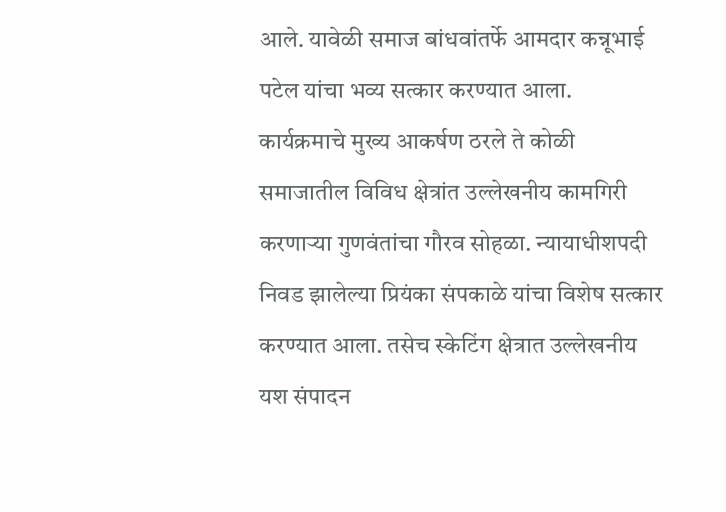आले. यावेळी समाज बांधवांतर्फे आमदार कन्नूभाई पटेल यांचा भव्य सत्कार करण्यात आला.
कार्यक्रमाचे मुख्य आकर्षण ठरले ते कोळी समाजातील विविध क्षेत्रांत उल्लेखनीय कामगिरी करणाऱ्या गुणवंतांचा गौरव सोहळा. न्यायाधीशपदी निवड झालेल्या प्रियंका संपकाळे यांचा विशेष सत्कार करण्यात आला. तसेच स्केटिंग क्षेत्रात उल्लेखनीय यश संपादन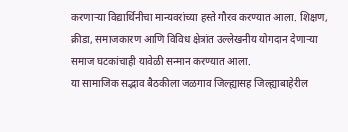करणाऱ्या विद्यार्थिनीचा मान्यवरांच्या हस्ते गौरव करण्यात आला. शिक्षण, क्रीडा, समाजकारण आणि विविध क्षेत्रांत उल्लेखनीय योगदान देणाऱ्या समाज घटकांचाही यावेळी सन्मान करण्यात आला.
या सामाजिक सद्भाव बैठकीला जळगाव जिल्ह्यासह जिल्ह्याबाहेरील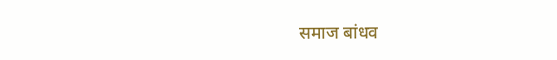समाज बांधव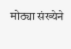मोठ्या संख्येने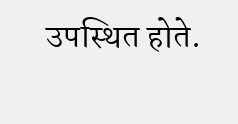उपस्थित होते.